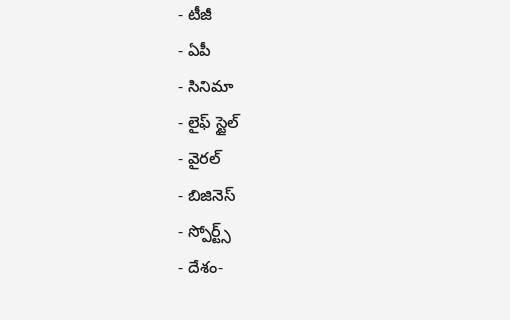- టీజీ
- ఏపీ
- సినిమా
- లైఫ్ స్టైల్
- వైరల్
- బిజినెస్
- స్పోర్ట్స్
- దేశం-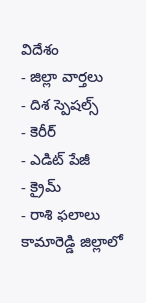విదేశం
- జిల్లా వార్తలు
- దిశ స్పెషల్స్
- కెరీర్
- ఎడిట్ పేజీ
- క్రైమ్
- రాశి ఫలాలు
కామారెడ్డి జిల్లాలో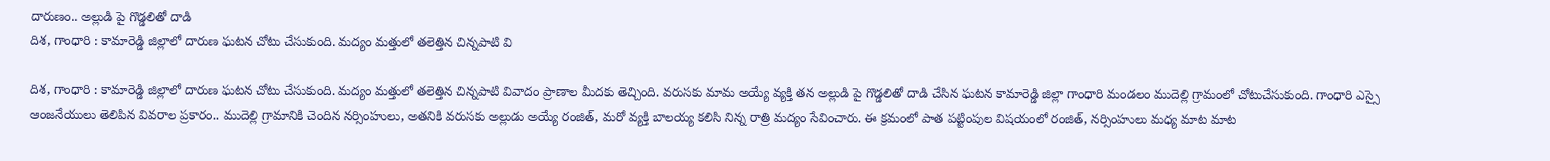దారుణం.. అల్లుడి పై గొడ్డలితో దాడి
దిశ, గాంధారి : కామారెడ్డి జిల్లాలో దారుణ ఘటన చోటు చేసుకుంది. మద్యం మత్తులో తలెత్తిన చిన్నపాటి వి

దిశ, గాంధారి : కామారెడ్డి జిల్లాలో దారుణ ఘటన చోటు చేసుకుంది. మద్యం మత్తులో తలెత్తిన చిన్నపాటి వివాదం ప్రాణాల మీదకు తెచ్చింది. వరుసకు మామ అయ్యే వ్యక్తి తన అల్లుడి పై గొడ్డలితో దాడి చేసిన ఘటన కామారెడ్డి జిల్లా గాంధారి మండలం ముదెల్లి గ్రామంలో చోటుచేసుకుంది. గాంధారి ఎస్సై ఆంజనేయులు తెలిపిన వివరాల ప్రకారం.. ముదెల్లి గ్రామానికి చెందిన నర్సింహులు, అతనికి వరుసకు అల్లుడు అయ్యే రంజిత్, మరో వ్యక్తి బాలయ్య కలిసి నిన్న రాత్రి మద్యం సేవించారు. ఈ క్రమంలో పాత పట్టింపుల విషయంలో రంజిత్, నర్సింహులు మధ్య మాట మాట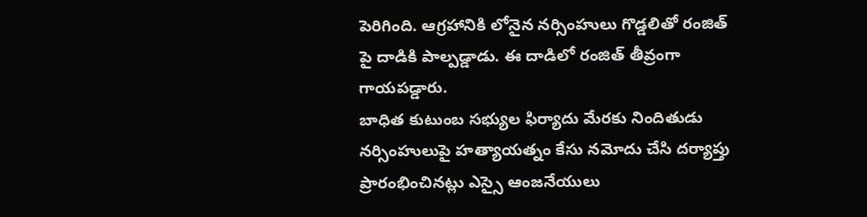పెరిగింది. ఆగ్రహానికి లోనైన నర్సింహులు గొడ్డలితో రంజిత్ పై దాడికి పాల్పడ్డాడు. ఈ దాడిలో రంజిత్ తీవ్రంగా గాయపడ్డారు.
బాధిత కుటుంబ సభ్యుల ఫిర్యాదు మేరకు నిందితుడు నర్సింహులుపై హత్యాయత్నం కేసు నమోదు చేసి దర్యాప్తు ప్రారంభించినట్లు ఎస్సై ఆంజనేయులు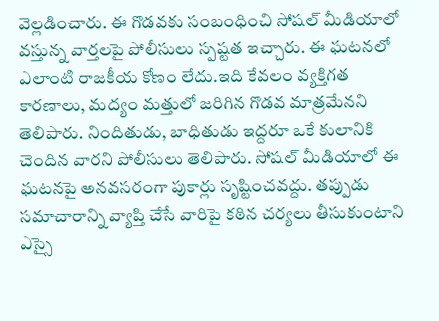వెల్లడించారు. ఈ గొడవకు సంబంధించి సోషల్ మీడియాలో వస్తున్న వార్తలపై పోలీసులు స్పష్టత ఇచ్చారు. ఈ ఘటనలో ఎలాంటి రాజకీయ కోణం లేదు.ఇది కేవలం వ్యక్తిగత కారణాలు, మద్యం మత్తులో జరిగిన గొడవ మాత్రమేనని తెలిపారు. నిందితుడు, బాధితుడు ఇద్దరూ ఒకే కులానికి చెందిన వారని పోలీసులు తెలిపారు. సోషల్ మీడియాలో ఈ ఘటనపై అనవసరంగా పుకార్లు సృష్టించవద్దు. తప్పుడు సమాచారాన్ని వ్యాప్తి చేసే వారిపై కఠిన చర్యలు తీసుకుంటాని ఎస్సై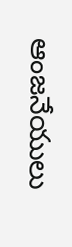ఆంజనేయులు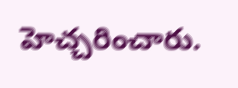హెచ్చరించారు.